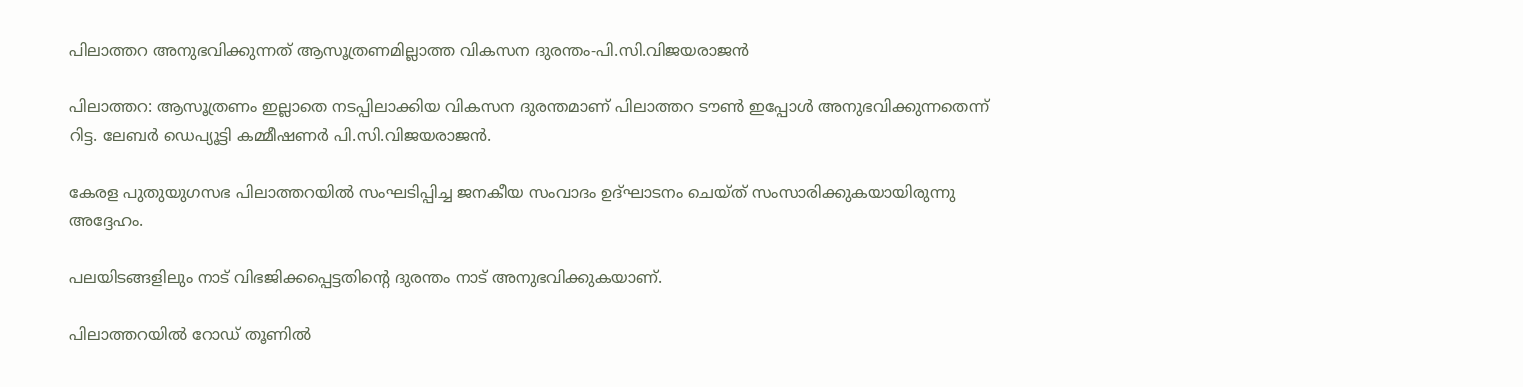പിലാത്തറ അനുഭവിക്കുന്നത് ആസൂത്രണമില്ലാത്ത വികസന ദുരന്തം-പി.സി.വിജയരാജന്‍

പിലാത്തറ: ആസൂത്രണം ഇല്ലാതെ നടപ്പിലാക്കിയ വികസന ദുരന്തമാണ് പിലാത്തറ ടൗണ്‍ ഇപ്പോള്‍ അനുഭവിക്കുന്നതെന്ന് റിട്ട. ലേബര്‍ ഡെപ്യൂട്ടി കമ്മീഷണര്‍ പി.സി.വിജയരാജന്‍.

കേരള പുതുയുഗസഭ പിലാത്തറയില്‍ സംഘടിപ്പിച്ച ജനകീയ സംവാദം ഉദ്ഘാടനം ചെയ്ത് സംസാരിക്കുകയായിരുന്നു അദ്ദേഹം.

പലയിടങ്ങളിലും നാട് വിഭജിക്കപ്പെട്ടതിന്റെ ദുരന്തം നാട് അനുഭവിക്കുകയാണ്.

പിലാത്തറയില്‍ റോഡ് തൂണില്‍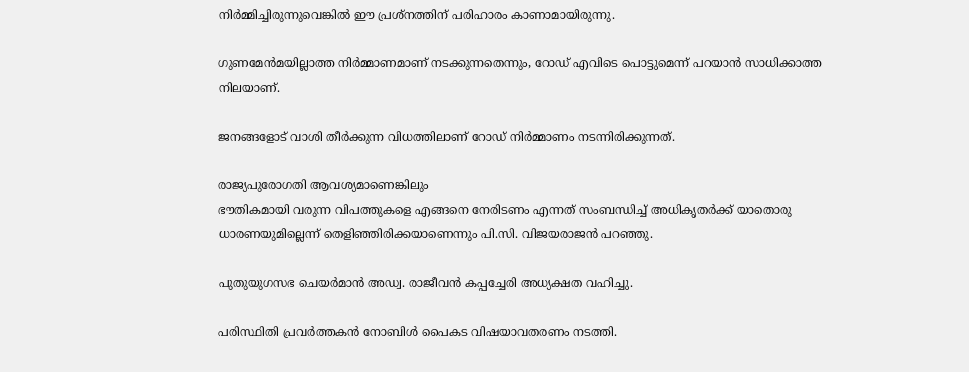നിര്‍മ്മിച്ചിരുന്നുവെങ്കില്‍ ഈ പ്രശ്നത്തിന് പരിഹാരം കാണാമായിരുന്നു.

ഗുണമേന്‍മയില്ലാത്ത നിര്‍മ്മാണമാണ് നടക്കുന്നതെന്നും, റോഡ് എവിടെ പൊട്ടുമെന്ന് പറയാന്‍ സാധിക്കാത്ത നിലയാണ്.

ജനങ്ങളോട് വാശി തീര്‍ക്കുന്ന വിധത്തിലാണ് റോഡ് നിര്‍മ്മാണം നടന്നിരിക്കുന്നത്.

രാജ്യപുരോഗതി ആവശ്യമാണെങ്കിലും
ഭൗതികമായി വരുന്ന വിപത്തുകളെ എങ്ങനെ നേരിടണം എന്നത് സംബന്ധിച്ച് അധികൃതര്‍ക്ക് യാതൊരു ധാരണയുമില്ലെന്ന് തെളിഞ്ഞിരിക്കയാണെന്നും പി.സി. വിജയരാജന്‍ പറഞ്ഞു.

പുതുയുഗസഭ ചെയര്‍മാന്‍ അഡ്വ. രാജീവന്‍ കപ്പച്ചേരി അധ്യക്ഷത വഹിച്ചു.

പരിസ്ഥിതി പ്രവര്‍ത്തകന്‍ നോബിള്‍ പൈകട വിഷയാവതരണം നടത്തി.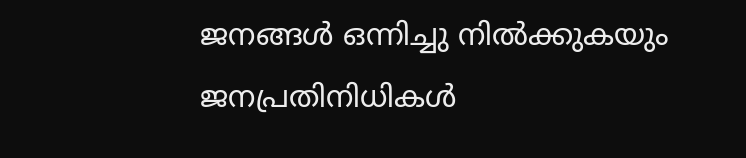ജനങ്ങള്‍ ഒന്നിച്ചു നില്‍ക്കുകയും ജനപ്രതിനിധികള്‍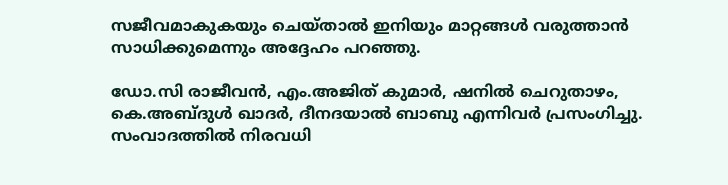സജീവമാകുകയും ചെയ്താല്‍ ഇനിയും മാറ്റങ്ങള്‍ വരുത്താന്‍ സാധിക്കുമെന്നും അദ്ദേഹം പറഞ്ഞു.

ഡോ.സി രാജീവന്‍, എം.അജിത് കുമാര്‍, ഷനില്‍ ചെറുതാഴം, കെ.അബ്ദുള്‍ ഖാദര്‍, ദീനദയാല്‍ ബാബു എന്നിവര്‍ പ്രസംഗിച്ചു. സംവാദത്തില്‍ നിരവധി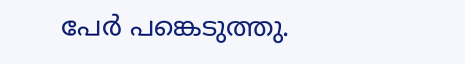പേര്‍ പങ്കെടുത്തു.